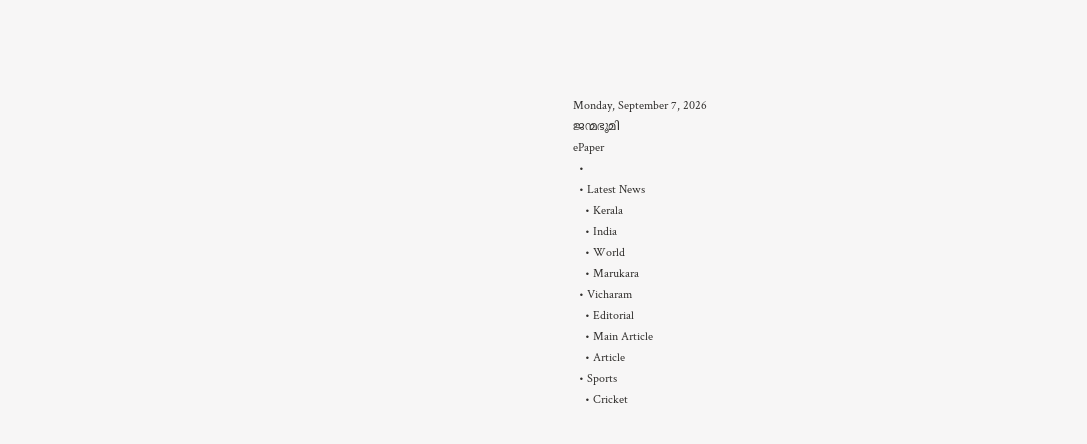Monday, September 7, 2026
ജന്മഭൂമി
ePaper
  •
  • Latest News
    • Kerala
    • India
    • World
    • Marukara
  • Vicharam
    • Editorial
    • Main Article
    • Article
  • Sports
    • Cricket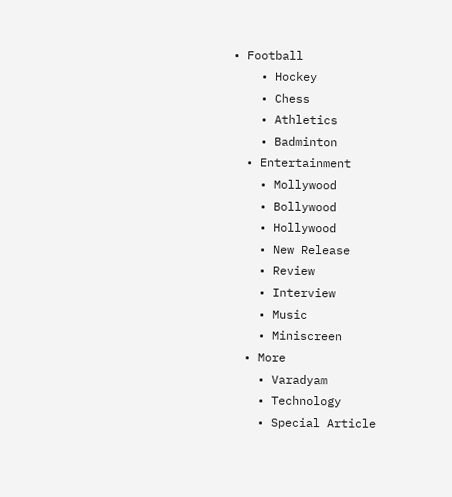• Football
    • Hockey
    • Chess
    • Athletics
    • Badminton
  • Entertainment
    • Mollywood
    • Bollywood
    • Hollywood
    • New Release
    • Review
    • Interview
    • Music
    • Miniscreen
  • More
    • Varadyam
    • Technology
    • Special Article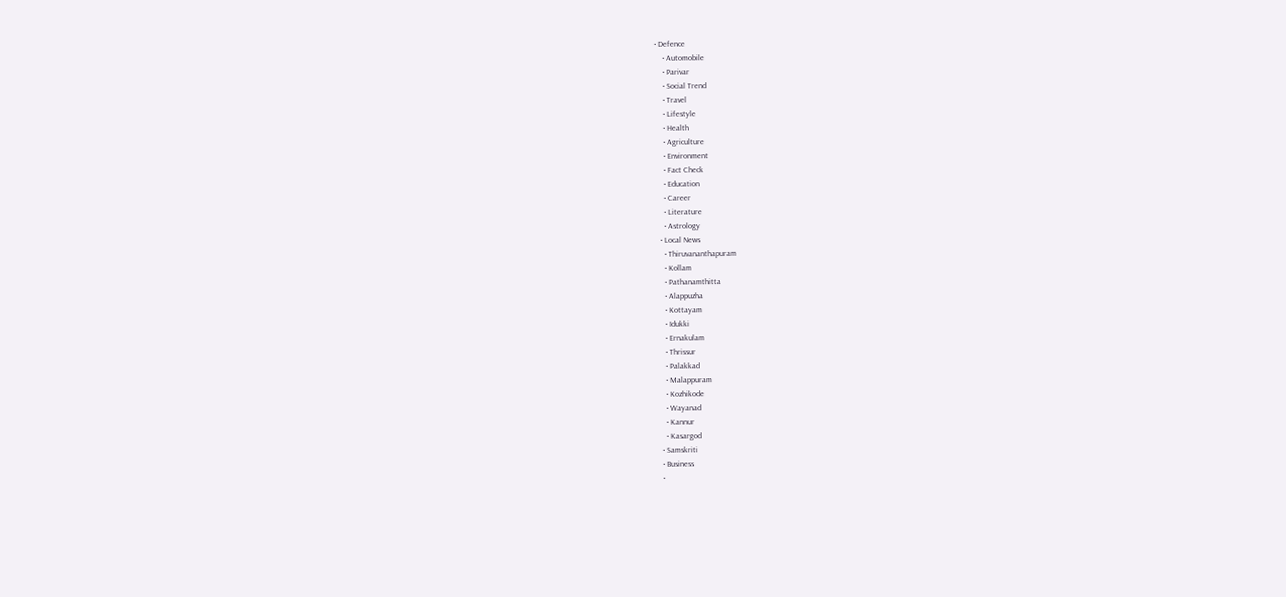• Defence
    • Automobile
    • Parivar
    • Social Trend
    • Travel
    • Lifestyle
    • Health
    • Agriculture
    • Environment
    • Fact Check
    • Education
    • Career
    • Literature
    • Astrology
  • Local News
    • Thiruvananthapuram
    • Kollam
    • Pathanamthitta
    • Alappuzha
    • Kottayam
    • Idukki
    • Ernakulam
    • Thrissur
    • Palakkad
    • Malappuram
    • Kozhikode
    • Wayanad
    • Kannur
    • Kasargod
  • Samskriti
  • Business
  •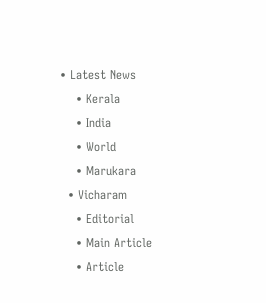• Latest News
    • Kerala
    • India
    • World
    • Marukara
  • Vicharam
    • Editorial
    • Main Article
    • Article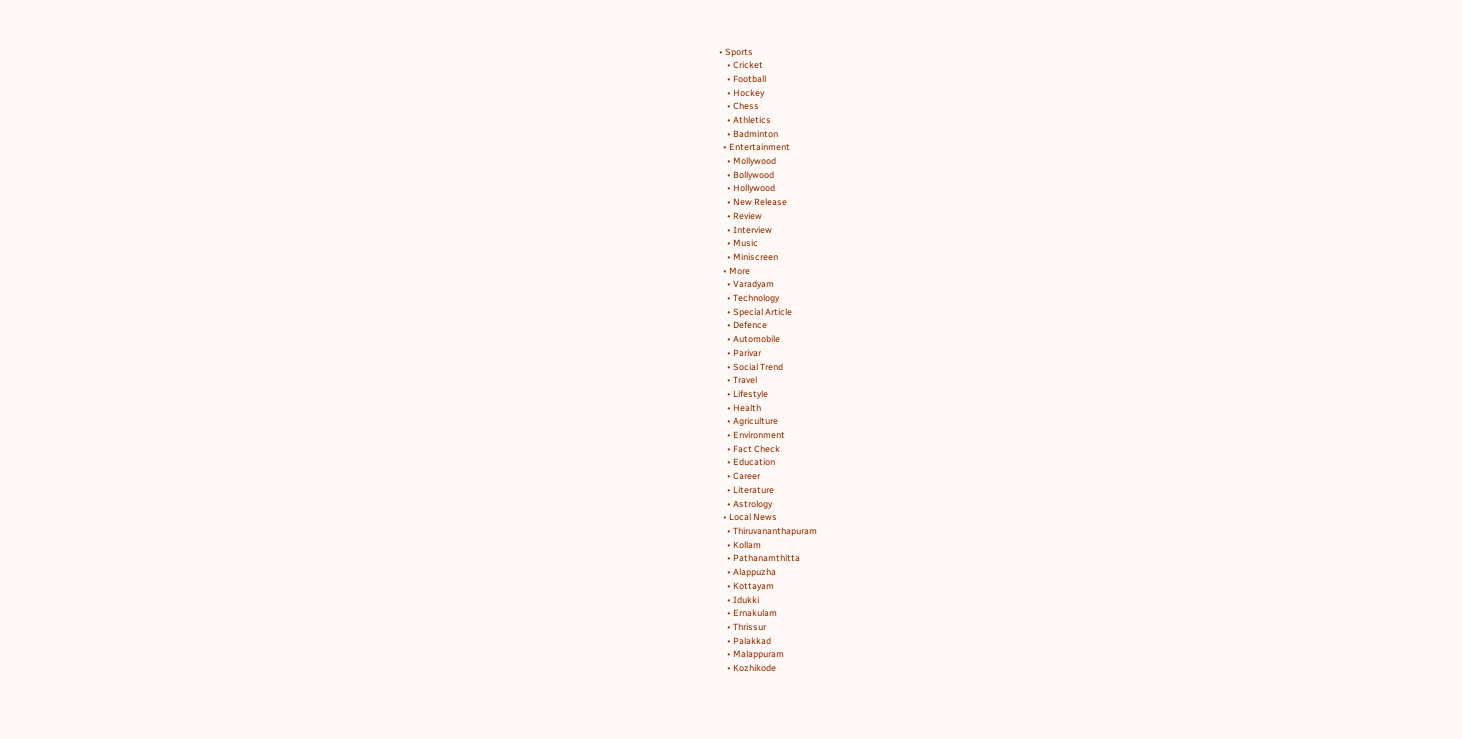• Sports
    • Cricket
    • Football
    • Hockey
    • Chess
    • Athletics
    • Badminton
  • Entertainment
    • Mollywood
    • Bollywood
    • Hollywood
    • New Release
    • Review
    • Interview
    • Music
    • Miniscreen
  • More
    • Varadyam
    • Technology
    • Special Article
    • Defence
    • Automobile
    • Parivar
    • Social Trend
    • Travel
    • Lifestyle
    • Health
    • Agriculture
    • Environment
    • Fact Check
    • Education
    • Career
    • Literature
    • Astrology
  • Local News
    • Thiruvananthapuram
    • Kollam
    • Pathanamthitta
    • Alappuzha
    • Kottayam
    • Idukki
    • Ernakulam
    • Thrissur
    • Palakkad
    • Malappuram
    • Kozhikode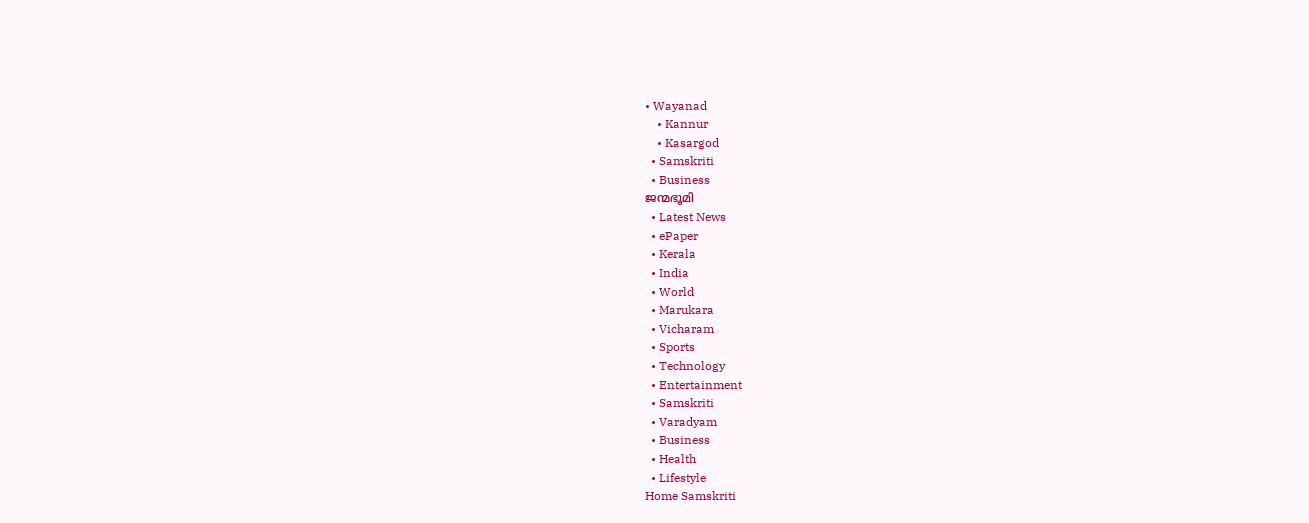• Wayanad
    • Kannur
    • Kasargod
  • Samskriti
  • Business
ജന്മഭൂമി
  • Latest News
  • ePaper
  • Kerala
  • India
  • World
  • Marukara
  • Vicharam
  • Sports
  • Technology
  • Entertainment
  • Samskriti
  • Varadyam
  • Business
  • Health
  • Lifestyle
Home Samskriti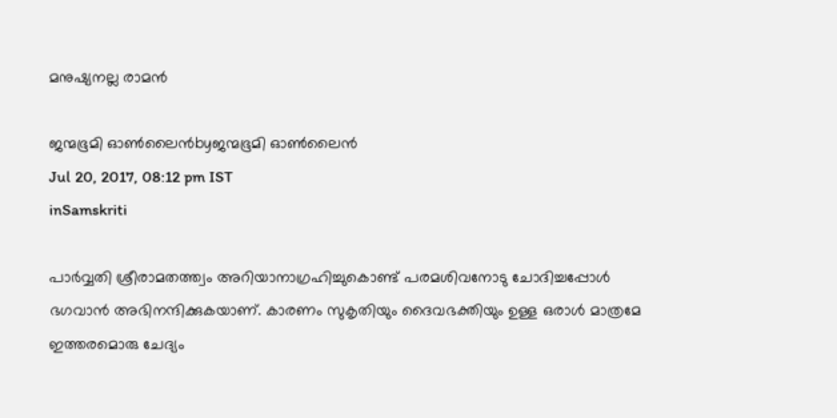മനുഷ്യനല്ല രാമന്‍

ജന്മഭൂമി ഓണ്‍ലൈന്‍byജന്മഭൂമി ഓണ്‍ലൈന്‍
Jul 20, 2017, 08:12 pm IST
inSamskriti

പാര്‍വ്വതി ശ്രീരാമതത്ത്വം അറിയാനാഗ്രഹിച്ചുകൊണ്ട് പരമശിവനോടു ചോദിച്ചപ്പോള്‍ ഭഗവാന്‍ അഭിനന്ദിക്കുകയാണ്. കാരണം സുകൃതിയും ദൈവഭക്തിയും ഉള്ള ഒരാള്‍ മാത്രമേ ഇത്തരമൊരു ചേദ്യം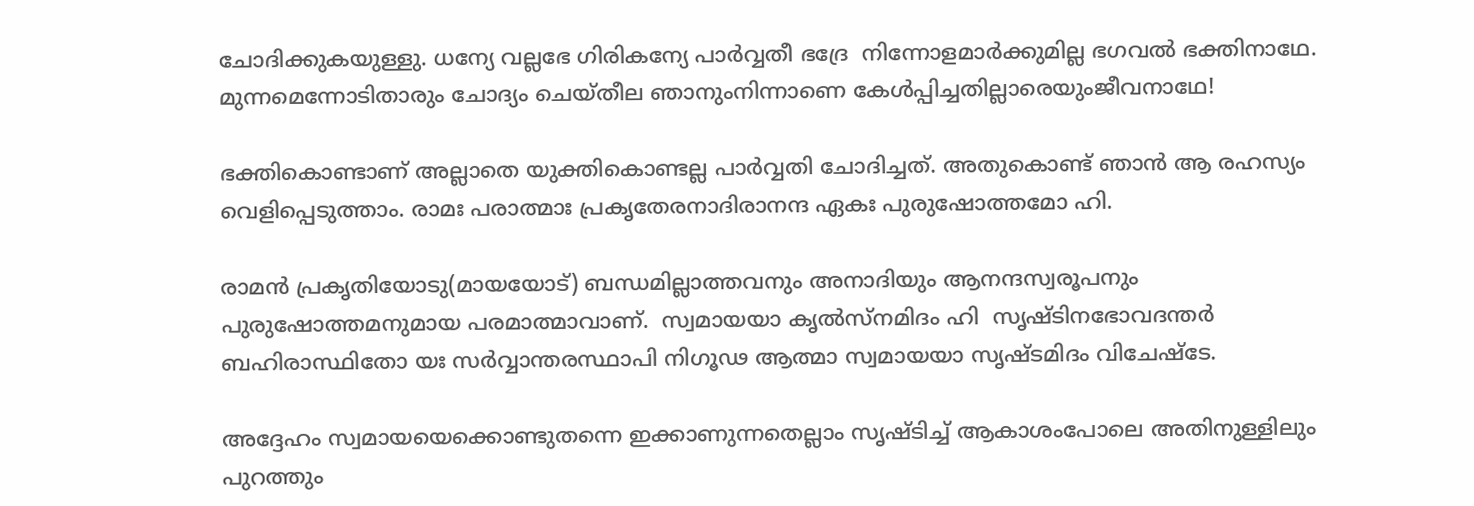ചോദിക്കുകയുള്ളു. ധന്യേ വല്ലഭേ ഗിരികന്യേ പാര്‍വ്വതീ ഭദ്രേ  നിന്നോളമാര്‍ക്കുമില്ല ഭഗവല്‍ ഭക്തിനാഥേ. മുന്നമെന്നോടിതാരും ചോദ്യം ചെയ്തീല ഞാനുംനിന്നാണെ കേള്‍പ്പിച്ചതില്ലാരെയുംജീവനാഥേ!

ഭക്തികൊണ്ടാണ് അല്ലാതെ യുക്തികൊണ്ടല്ല പാര്‍വ്വതി ചോദിച്ചത്. അതുകൊണ്ട് ഞാന്‍ ആ രഹസ്യം വെളിപ്പെടുത്താം. രാമഃ പരാത്മാഃ പ്രകൃതേരനാദിരാനന്ദ ഏകഃ പുരുഷോത്തമോ ഹി.

രാമന്‍ പ്രകൃതിയോടു(മായയോട്) ബന്ധമില്ലാത്തവനും അനാദിയും ആനന്ദസ്വരൂപനും പുരുഷോത്തമനുമായ പരമാത്മാവാണ്.  സ്വമായയാ കൃല്‍സ്‌നമിദം ഹി  സൃഷ്ടിനഭോവദന്തര്‍ ബഹിരാസ്ഥിതോ യഃ സര്‍വ്വാന്തരസ്ഥാപി നിഗൂഢ ആത്മാ സ്വമായയാ സൃഷ്ടമിദം വിചേഷ്‌ടേ.

അദ്ദേഹം സ്വമായയെക്കൊണ്ടുതന്നെ ഇക്കാണുന്നതെല്ലാം സൃഷ്ടിച്ച് ആകാശംപോലെ അതിനുള്ളിലും പുറത്തും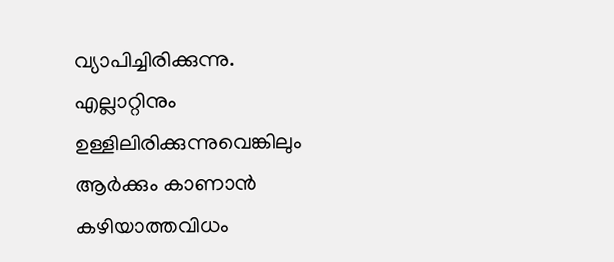വ്യാപിച്ചിരിക്കുന്നു. എല്ലാറ്റിനും ഉള്ളിലിരിക്കുന്നുവെങ്കിലും ആര്‍ക്കും കാണാന്‍ കഴിയാത്തവിധം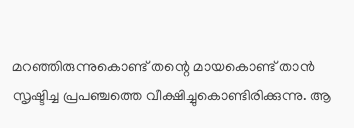മറഞ്ഞിരുന്നുകൊണ്ട് തന്റെ മായകൊണ്ട് താന്‍ സൃഷ്ടിച്ച പ്രപഞ്ചത്തെ വീക്ഷിച്ചുകൊണ്ടിരിക്കുന്നു. ആ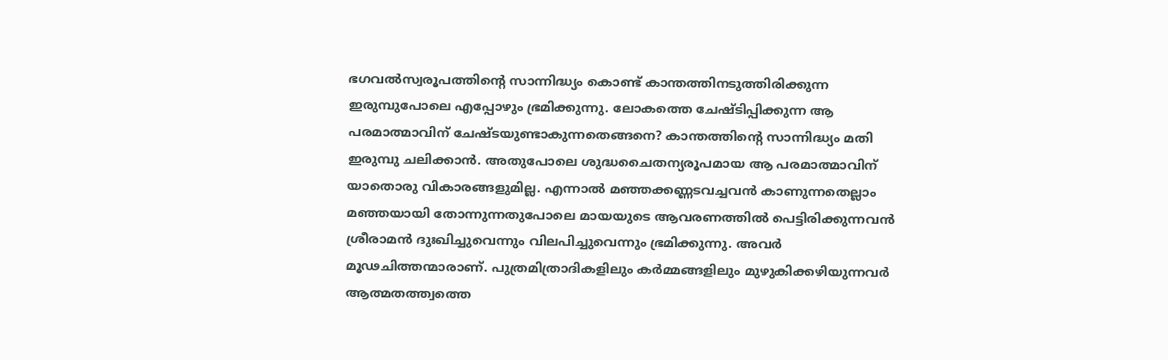ഭഗവല്‍സ്വരൂപത്തിന്റെ സാന്നിദ്ധ്യം കൊണ്ട് കാന്തത്തിനടുത്തിരിക്കുന്ന ഇരുമ്പുപോലെ എപ്പോഴും ഭ്രമിക്കുന്നു. ലോകത്തെ ചേഷ്ടിപ്പിക്കുന്ന ആ പരമാത്മാവിന് ചേഷ്ടയുണ്ടാകുന്നതെങ്ങനെ? കാന്തത്തിന്റെ സാന്നിദ്ധ്യം മതി ഇരുമ്പു ചലിക്കാന്‍. അതുപോലെ ശുദ്ധചൈതന്യരൂപമായ ആ പരമാത്മാവിന് യാതൊരു വികാരങ്ങളുമില്ല. എന്നാല്‍ മഞ്ഞക്കണ്ണടവച്ചവന്‍ കാണുന്നതെല്ലാം മഞ്ഞയായി തോന്നുന്നതുപോലെ മായയുടെ ആവരണത്തില്‍ പെട്ടിരിക്കുന്നവന്‍ ശ്രീരാമന്‍ ദുഃഖിച്ചുവെന്നും വിലപിച്ചുവെന്നും ഭ്രമിക്കുന്നു. അവര്‍ മൂഢചിത്തന്മാരാണ്. പുത്രമിത്രാദികളിലും കര്‍മ്മങ്ങളിലും മുഴുകിക്കഴിയുന്നവര്‍ ആത്മതത്ത്വത്തെ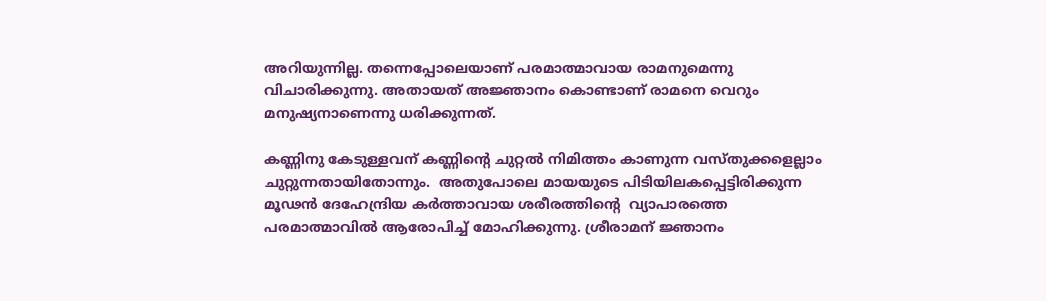അറിയുന്നില്ല. തന്നെപ്പോലെയാണ് പരമാത്മാവായ രാമനുമെന്നു വിചാരിക്കുന്നു. അതായത് അജ്ഞാനം കൊണ്ടാണ് രാമനെ വെറും മനുഷ്യനാണെന്നു ധരിക്കുന്നത്.

കണ്ണിനു കേടുള്ളവന് കണ്ണിന്റെ ചുറ്റല്‍ നിമിത്തം കാണുന്ന വസ്തുക്കളെല്ലാം ചുറ്റുന്നതായിതോന്നും.  അതുപോലെ മായയുടെ പിടിയിലകപ്പെട്ടിരിക്കുന്ന മൂഢന്‍ ദേഹേന്ദ്രിയ കര്‍ത്താവായ ശരീരത്തിന്റെ  വ്യാപാരത്തെ പരമാത്മാവില്‍ ആരോപിച്ച് മോഹിക്കുന്നു. ശ്രീരാമന് ജ്ഞാനം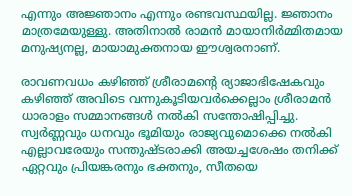എന്നും അജ്ഞാനം എന്നും രണ്ടവസ്ഥയില്ല. ജ്ഞാനം മാത്രമേയുള്ളു. അതിനാല്‍ രാമന്‍ മായാനിര്‍മ്മിതമായ മനുഷ്യനല്ല, മായാമുക്തനായ ഈശ്വരനാണ്.

രാവണവധം കഴിഞ്ഞ് ശ്രീരാമന്റെ ര്യാജാഭിഷേകവും കഴിഞ്ഞ് അവിടെ വന്നുകൂടിയവര്‍ക്കെല്ലാം ശ്രീരാമന്‍ ധാരാളം സമ്മാനങ്ങള്‍ നല്‍കി സന്തോഷിപ്പിച്ചു. സ്വര്‍ണ്ണവും ധനവും ഭൂമിയും രാജ്യവുമൊക്കെ നല്‍കി എല്ലാവരേയും സന്തുഷ്ടരാക്കി അയച്ചശേഷം തനിക്ക് ഏറ്റവും പ്രിയങ്കരനും ഭക്തനും, സീതയെ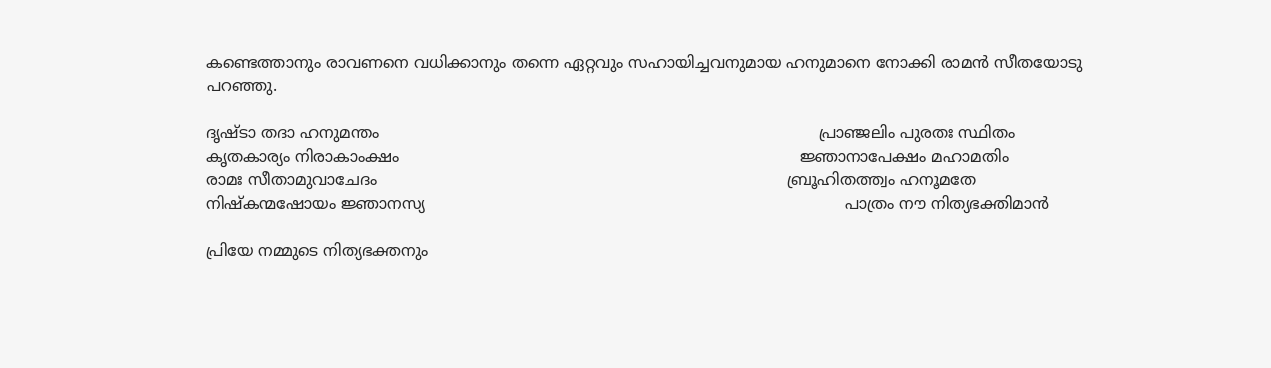കണ്ടെത്താനും രാവണനെ വധിക്കാനും തന്നെ ഏറ്റവും സഹായിച്ചവനുമായ ഹനുമാനെ നോക്കി രാമന്‍ സീതയോടു പറഞ്ഞു.

ദൃഷ്ടാ തദാ ഹനുമന്തം                                                                                         പ്രാഞ്ജലിം പുരതഃ സ്ഥിതം                                                                                  കൃതകാര്യം നിരാകാംക്ഷം                                                                                 ജ്ഞാനാപേക്ഷം മഹാമതിം                                                                                              രാമഃ സീതാമുവാചേദം                                                                                   ബ്രൂഹിതത്ത്വം ഹനൂമതേ                                                                               നിഷ്‌കന്മഷോയം ജ്ഞാനസ്യ                                                                                     പാത്രം നൗ നിത്യഭക്തിമാന്‍

പ്രിയേ നമ്മുടെ നിത്യഭക്തനും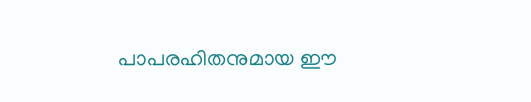പാപരഹിതനുമായ ഈ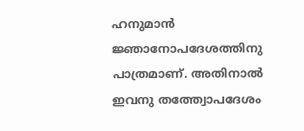ഹനുമാന്‍ ജ്ഞാനോപദേശത്തിനു പാത്രമാണ്. അതിനാല്‍ ഇവനു തത്ത്വോപദേശം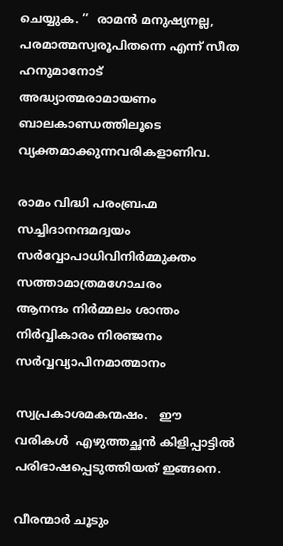ചെയ്യുക. ’’  രാമന്‍ മനുഷ്യനല്ല, പരമാത്മസ്വരൂപിതന്നെ എന്ന് സീത ഹനുമാനോട് അദ്ധ്യാത്മരാമായണം ബാലകാണ്ഡത്തിലൂടെ വ്യക്തമാക്കുന്നവരികളാണിവ.

രാമം വിദ്ധി പരംബ്രഹ്മ                                                                              സച്ചിദാനന്ദമദ്വയം                                                                               സര്‍വ്വോപാധിവിനിര്‍മ്മുക്തം                                                                   സത്താമാത്രമഗോചരം                                                                                           ആനന്ദം നിര്‍മ്മലം ശാന്തം                                                                                 നിര്‍വ്വികാരം നിരഞ്ജനം                                                                                         സര്‍വ്വവ്യാപിനമാത്മാനം

സ്വപ്രകാശമകന്മഷം.   ഈ വരികള്‍  എഴുത്തച്ഛന്‍ കിളിപ്പാട്ടില്‍ പരിഭാഷപ്പെടുത്തിയത് ഇങ്ങനെ.

വീരന്മാര്‍ ചൂടും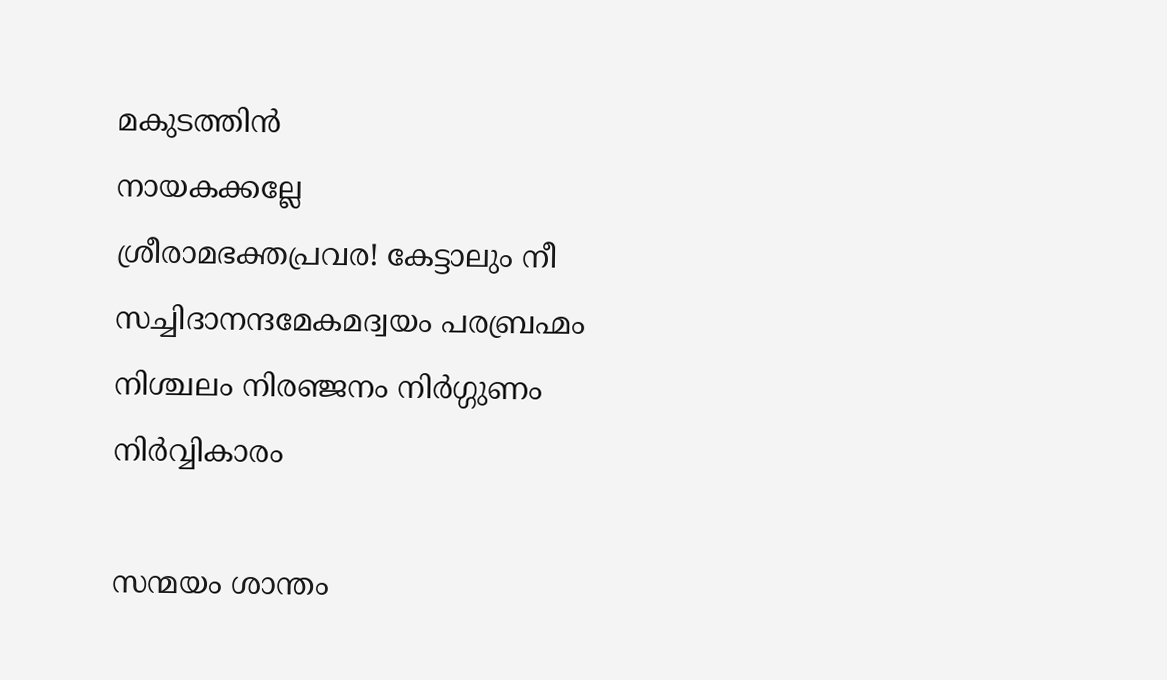മകുടത്തിന്‍                                                                              നായകക്കല്ലേ                                                                                       ശ്രീരാമഭക്തപ്രവര! കേട്ടാലും നീ                                                                       സച്ചിദാനന്ദമേകമദ്വയം പരബ്രഹ്മം                                                                             നിശ്ചലം നിരഞ്ജനം നിര്‍ഗ്ഗുണം                                                                                 നിര്‍വ്വികാരം

സന്മയം ശാന്തം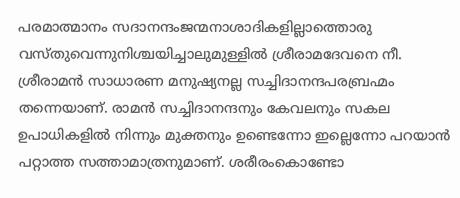പരമാത്മാനം സദാനന്ദംജന്മനാശാദികളില്ലാത്തൊരു വസ്തുവെന്നുനിശ്ചയിച്ചാലുമുള്ളില്‍ ശ്രീരാമദേവനെ നീ.  ശ്രീരാമന്‍ സാധാരണ മനുഷ്യനല്ല സച്ചിദാനന്ദപരബ്രഹ്മം തന്നെയാണ്. രാമന്‍ സച്ചിദാനന്ദനും കേവലനും സകല ഉപാധികളില്‍ നിന്നും മുക്തനും ഉണ്ടെന്നോ ഇല്ലെന്നോ പറയാന്‍ പറ്റാത്ത സത്താമാത്രനുമാണ്. ശരീരംകൊണ്ടോ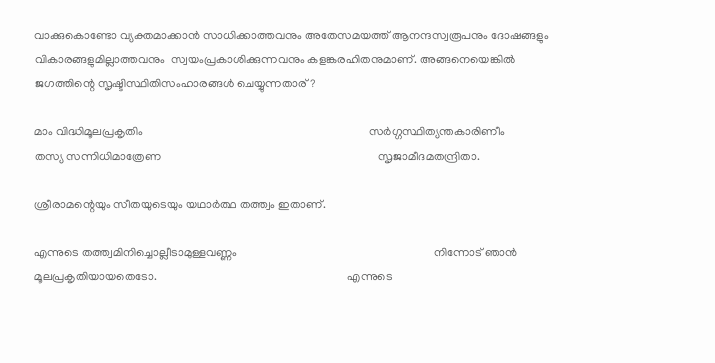വാക്കുകൊണ്ടോ വ്യക്തമാക്കാന്‍ സാധിക്കാത്തവനും അതേസമയത്ത് ആനന്ദസ്വരൂപനും ദോഷങ്ങളും വികാരങ്ങളുമില്ലാത്തവനും  സ്വയംപ്രകാശിക്കുന്നവനും കളങ്കരഹിതനുമാണ്. അങ്ങനെയെങ്കില്‍ ജഗത്തിന്റെ സൃഷ്ടിസ്ഥിതിസംഹാരങ്ങള്‍ ചെയ്യുന്നതാര്?

മാം വിദ്ധിമൂലപ്രകൃതിം                                                                             സര്‍ഗ്ഗസ്ഥിത്യന്തകാരിണീം                                                                                           തസ്യ സന്നിധിമാത്രേണ                                                                          സൃജാമീദമതന്ദ്രിതാ.

ശ്രീരാമന്റെയും സീതയുടെയും യഥാര്‍ത്ഥ തത്ത്വം ഇതാണ്.

എന്നുടെ തത്ത്വമിനിച്ചൊല്ലീടാമുള്ളവണ്ണം                                                                   നിന്നോട് ഞാന്‍ മൂലപ്രകൃതിയായതെടോ.                                                                 എന്നുടെ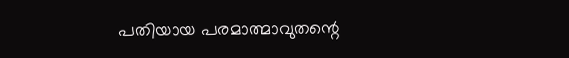പതിയായ പരമാത്മാവുതന്റെ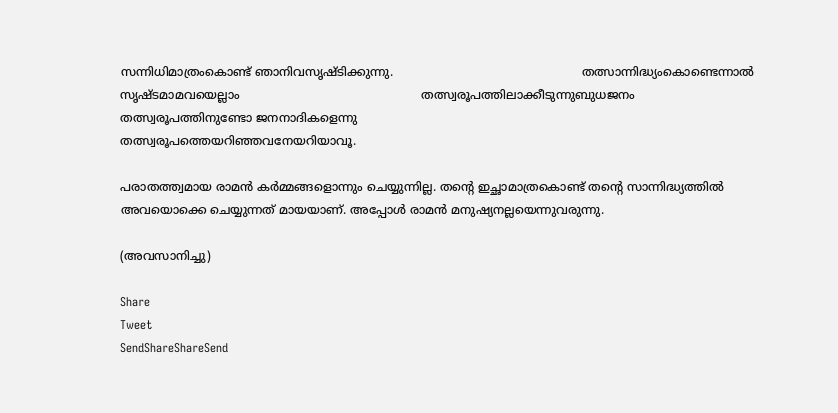സന്നിധിമാത്രംകൊണ്ട് ഞാനിവസൃഷ്ടിക്കുന്നു.                                                   തത്സാന്നിദ്ധ്യംകൊണ്ടെന്നാല്‍ സൃഷ്ടമാമവയെല്ലാം                                                 തത്സ്വരൂപത്തിലാക്കീടുന്നുബുധജനം                                                                           തത്സ്വരൂപത്തിനുണ്ടോ ജനനാദികളെന്നു                                                               തത്സ്വരൂപത്തെയറിഞ്ഞവനേയറിയാവൂ.

പരാതത്ത്വമായ രാമന്‍ കര്‍മ്മങ്ങളൊന്നും ചെയ്യുന്നില്ല. തന്റെ ഇച്ഛാമാത്രകൊണ്ട് തന്റെ സാന്നിദ്ധ്യത്തില്‍ അവയൊക്കെ ചെയ്യുന്നത് മായയാണ്. അപ്പോള്‍ രാമന്‍ മനുഷ്യനല്ലയെന്നുവരുന്നു.

(അവസാനിച്ചു)

Share
Tweet
SendShareShareSend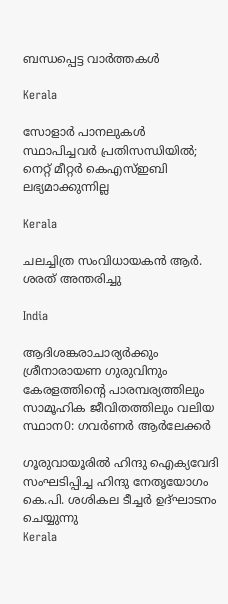ബന്ധപ്പെട്ട വാര്‍ത്തകള്‍

Kerala

സോളാര്‍ പാനലുകള്‍ സ്ഥാപിച്ചവര്‍ പ്രതിസന്ധിയില്‍; നെറ്റ് മീറ്റര്‍ കെഎസ്ഇബി ലഭ്യമാക്കുന്നില്ല

Kerala

ചലച്ചിത്ര സംവിധായകൻ ആർ. ശരത് അന്തരിച്ചു

India

ആദിശങ്കരാചാര്യർക്കും ശ്രീനാരായണ ഗുരുവിനും കേരളത്തിന്റെ പാരമ്പര്യത്തിലും സാമൂഹിക ജീവിതത്തിലും വലിയ സ്ഥാന0: ഗവർണർ ആർലേക്കർ

ഗൂരുവായൂരില്‍ ഹിന്ദു ഐക്യവേദി സംഘടിപ്പിച്ച ഹിന്ദു നേതൃയോഗം കെ.പി. ശശികല ടീച്ചര്‍ ഉദ്ഘാടനം ചെയ്യുന്നു
Kerala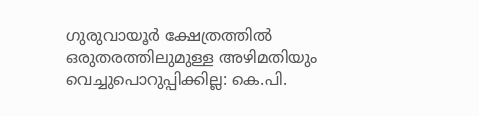ഗുരുവായൂര്‍ ക്ഷേത്രത്തില്‍ ഒരുതരത്തിലുമുള്ള അഴിമതിയും വെച്ചുപൊറുപ്പിക്കില്ല: കെ.പി.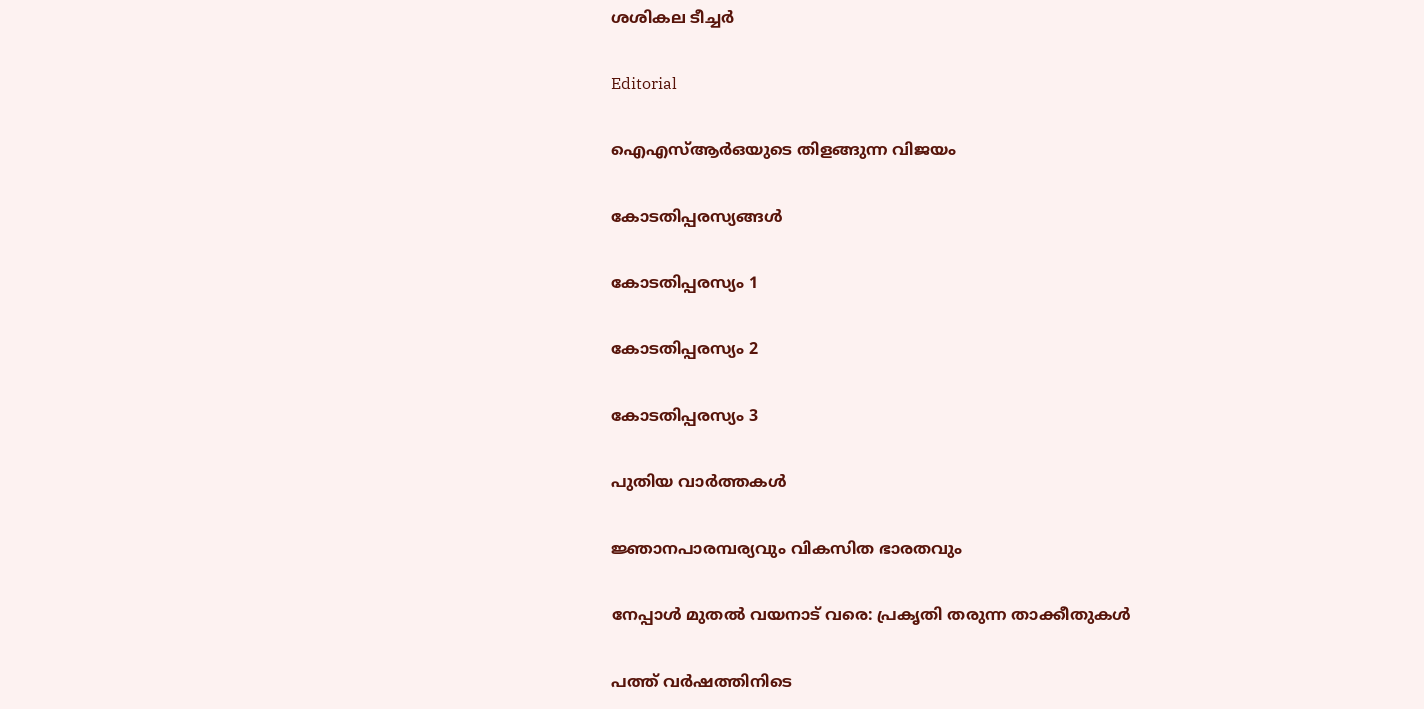ശശികല ടീച്ചര്‍

Editorial

ഐഎസ്ആര്‍ഒയുടെ തിളങ്ങുന്ന വിജയം

കോടതിപ്പരസ്യങ്ങള്‍

കോടതിപ്പരസ്യം 1

കോടതിപ്പരസ്യം 2

കോടതിപ്പരസ്യം 3

പുതിയ വാര്‍ത്തകള്‍

ജ്ഞാനപാരമ്പര്യവും വികസിത ഭാരതവും

നേപ്പാള്‍ മുതല്‍ വയനാട് വരെ: പ്രകൃതി തരുന്ന താക്കീതുകള്‍

പത്ത് വര്‍ഷത്തിനിടെ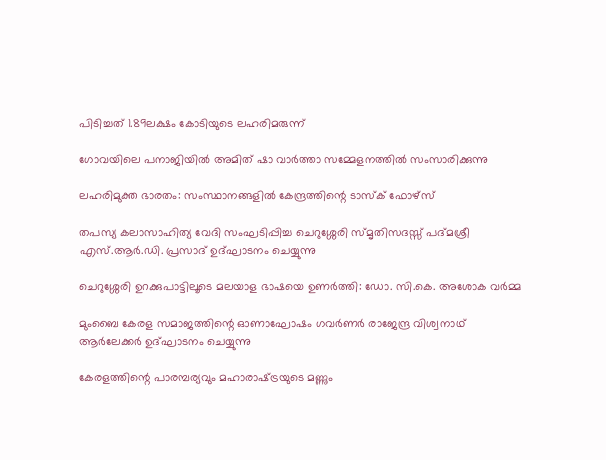പിടിച്ചത് 1.89ലക്ഷം കോടിയുടെ ലഹരിമരുന്ന്

ഗോവയിലെ പനാജിയില്‍ അമിത് ഷാ വാര്‍ത്താ സമ്മേളനത്തില്‍ സംസാരിക്കുന്നു

ലഹരിമുക്ത ഭാരതം: സംസ്ഥാനങ്ങളില്‍ കേന്ദ്രത്തിന്റെ ടാസ്‌ക് ഫോഴ്‌സ്

തപസ്യ കലാസാഹിത്യ വേദി സംഘടിപ്പിച്ച ചെറുശ്ശേരി സ്മൃതിസദസ്സ് പദ്മശ്രീ എസ്.ആര്‍.ഡി. പ്രസാദ് ഉദ്ഘാടനം ചെയ്യുന്നു

ചെറുശ്ശേരി ഉറക്കുപാട്ടിലൂടെ മലയാള ഭാഷയെ ഉണര്‍ത്തി: ഡോ. സി.കെ. അശോക വര്‍മ്മ

മുംബൈ കേരള സമാജത്തിന്റെ ഓണാഘോഷം ഗവര്‍ണര്‍ രാജേന്ദ്ര വിശ്വനാഥ് ആര്‍ലേക്കര്‍ ഉദ്ഘാടനം ചെയ്യുന്നു

കേരളത്തിന്റെ പാരമ്പര്യവും മഹാരാഷ്‌ട്രയുടെ മണ്ണും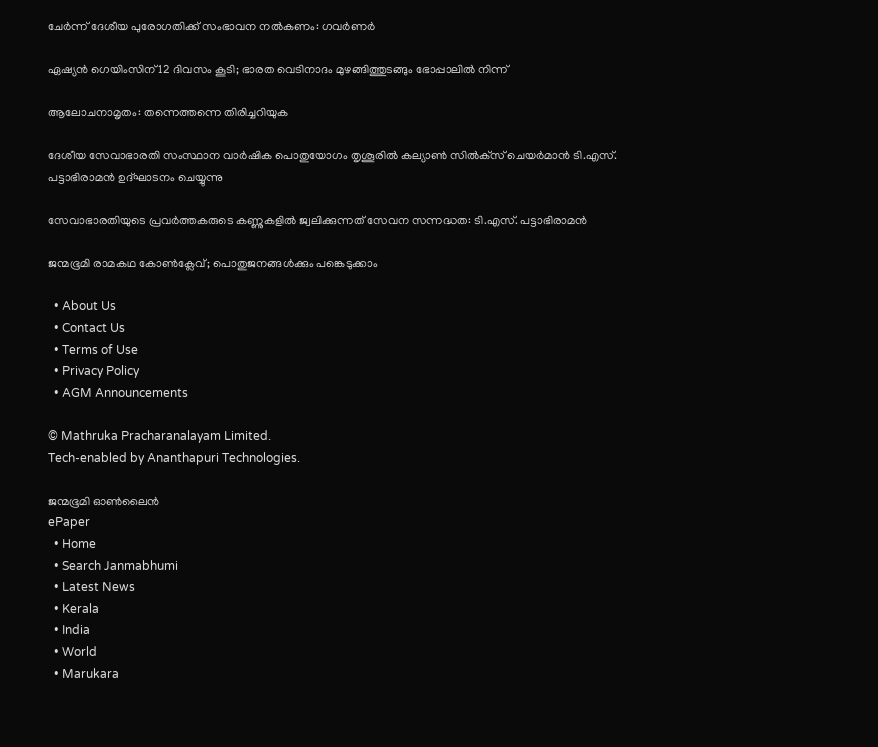ചേര്‍ന്ന് ദേശീയ പുരോഗതിക്ക് സംഭാവന നല്‍കണം: ഗവര്‍ണര്‍

ഏഷ്യന്‍ ഗെയിംസിന് 12 ദിവസം കൂടി; ഭാരത വെടിനാദം മുഴങ്ങിത്തുടങ്ങും ഭോപ്പാലില്‍ നിന്ന്

ആലോചനാമൃതം: തന്നെത്തന്നെ തിരിച്ചറിയുക

ദേശീയ സേവാഭാരതി സംസ്ഥാന വാര്‍ഷിക പൊതുയോഗം തൃശൂരില്‍ കല്യാണ്‍ സില്‍ക്‌സ് ചെയര്‍മാന്‍ ടി.എസ്.
പട്ടാഭിരാമന്‍ ഉദ്ഘാടനം ചെയ്യുന്നു

സേവാഭാരതിയുടെ പ്രവര്‍ത്തകരുടെ കണ്ണുകളില്‍ ജ്വലിക്കുന്നത് സേവന സന്നദ്ധത: ടി.എസ്. പട്ടാഭിരാമന്‍

ജന്മഭൂമി രാമകഥ കോണ്‍ക്ലേവ്; പൊതുജനങ്ങള്‍ക്കും പങ്കെടുക്കാം

  • About Us
  • Contact Us
  • Terms of Use
  • Privacy Policy
  • AGM Announcements

© Mathruka Pracharanalayam Limited.
Tech-enabled by Ananthapuri Technologies.

ജന്മഭൂമി ഓണ്‍ലൈന്‍
ePaper
  • Home
  • Search Janmabhumi
  • Latest News
  • Kerala
  • India
  • World
  • Marukara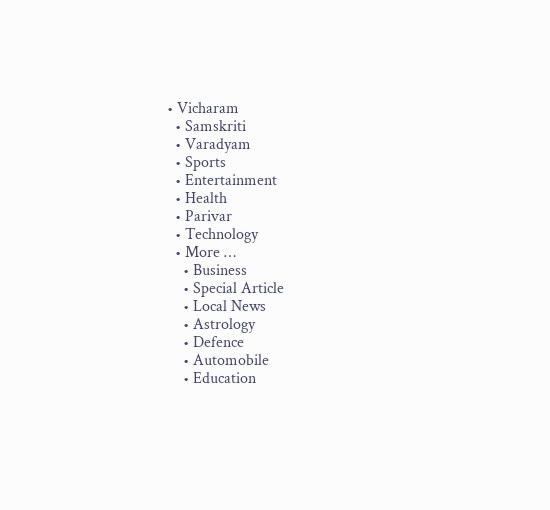• Vicharam
  • Samskriti
  • Varadyam
  • Sports
  • Entertainment
  • Health
  • Parivar
  • Technology
  • More …
    • Business
    • Special Article
    • Local News
    • Astrology
    • Defence
    • Automobile
    • Education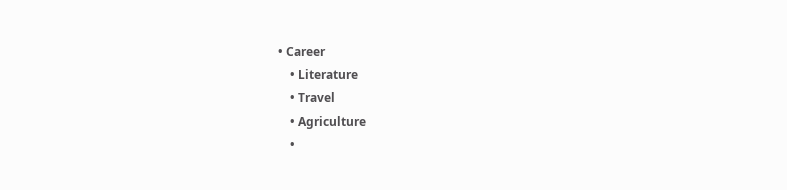• Career
    • Literature
    • Travel
    • Agriculture
    •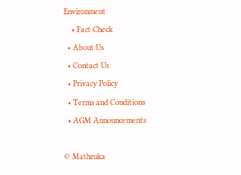Environment
    • Fact Check
  • About Us
  • Contact Us
  • Privacy Policy
  • Terms and Conditions
  • AGM Announcements

© Mathruka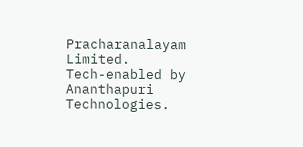Pracharanalayam Limited.
Tech-enabled by Ananthapuri Technologies.